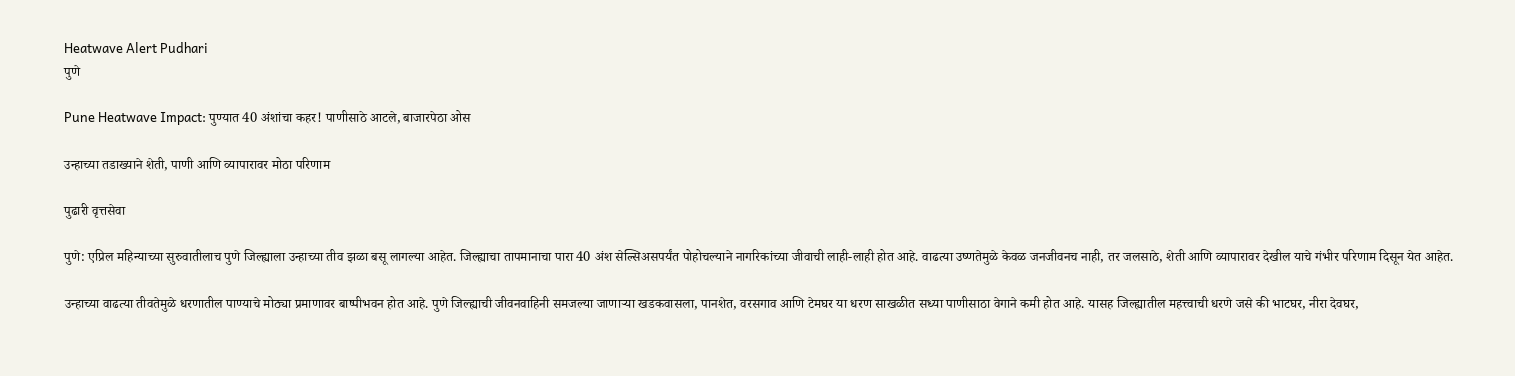Heatwave Alert Pudhari
पुणे

Pune Heatwave Impact: पुण्यात 40 अंशांचा कहर! पाणीसाठे आटले, बाजारपेठा ओस

उन्हाच्या तडाख्याने शेती, पाणी आणि व्यापारावर मोठा परिणाम

पुढारी वृत्तसेवा

पुणे: एप्रिल महिन्याच्या सुरुवातीलाच पुणे जिल्ह्याला उन्हाच्या तीव झळा बसू लागल्या आहेत. जिल्ह्याचा तापमानाचा पारा 40 अंश सेल्सिअसपर्यंत पोहोचल्याने नागरिकांच्या जीवाची लाही-लाही होत आहे. वाढत्या उष्णतेमुळे केवळ जनजीवनच नाही, तर जलसाठे, शेती आणि व्यापारावर देखील याचे गंभीर परिणाम दिसून येत आहेत.

उन्हाच्या वाढत्या तीवतेमुळे धरणातील पाण्याचे मोठ्या प्रमाणावर बाष्पीभवन होत आहे. पुणे जिल्ह्याची जीवनवाहिनी समजल्या जाणाऱ्या खडकवासला, पानशेत, वरसगाव आणि टेमघर या धरण साखळीत सध्या पाणीसाठा वेगाने कमी होत आहे. यासह जिल्ह्यातील महत्त्वाची धरणे जसे की भाटघर, नीरा देवघर,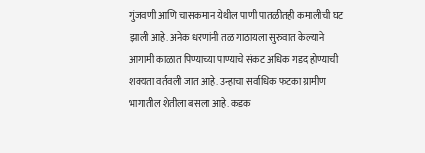गुंजवणी आणि चासकमान येथील पाणी पातळीतही कमालीची घट झाली आहे. अनेक धरणांनी तळ गाठायला सुरुवात केल्याने आगामी काळात पिण्याच्या पाण्याचे संकट अधिक गडद होण्याची शक्यता वर्तवली जात आहे. उन्हाचा सर्वाधिक फटका ग्रामीण भागातील शेतीला बसला आहे. कडक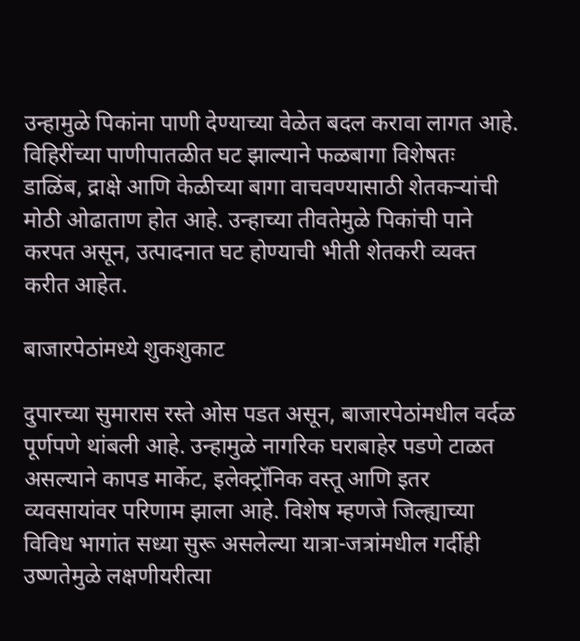उन्हामुळे पिकांना पाणी देण्याच्या वेळेत बदल करावा लागत आहे. विहिरींच्या पाणीपातळीत घट झाल्याने फळबागा विशेषतः डाळिंब, द्राक्षे आणि केळीच्या बागा वाचवण्यासाठी शेतकऱ्यांची मोठी ओढाताण होत आहे. उन्हाच्या तीवतेमुळे पिकांची पाने करपत असून, उत्पादनात घट होण्याची भीती शेतकरी व्यक्त करीत आहेत.

बाजारपेठांमध्ये शुकशुकाट

दुपारच्या सुमारास रस्ते ओस पडत असून, बाजारपेठांमधील वर्दळ पूर्णपणे थांबली आहे. उन्हामुळे नागरिक घराबाहेर पडणे टाळत असल्याने कापड मार्केट, इलेक्ट्रॉनिक वस्तू आणि इतर व्यवसायांवर परिणाम झाला आहे. विशेष म्हणजे जिल्ह्याच्या विविध भागांत सध्या सुरू असलेल्या यात्रा-जत्रांमधील गर्दीही उष्णतेमुळे लक्षणीयरीत्या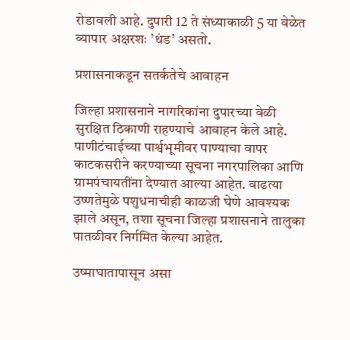रोडावली आहे. दुपारी 12 ते संध्याकाळी 5 या वेळेत व्यापार अक्षरशः ‌’थंड‌’ असतो.

प्रशासनाकडून सतर्कतेचे आवाहन

जिल्हा प्रशासनाने नागरिकांना दुपारच्या वेळी सुरक्षित ठिकाणी राहण्याचे आवाहन केले आहे. पाणीटंचाईच्या पार्श्वभूमीवर पाण्याचा वापर काटकसरीने करण्याच्या सूचना नगरपालिका आणि ग्रामपंचायतींना देण्यात आल्या आहेत. वाढत्या उष्णतेमुळे पशुधनाचीही काळजी घेणे आवश्यक झाले असून, तशा सूचना जिल्हा प्रशासनाने तालुका पातळीवर निर्गमित केल्या आहेत.

उष्माघातापासून असा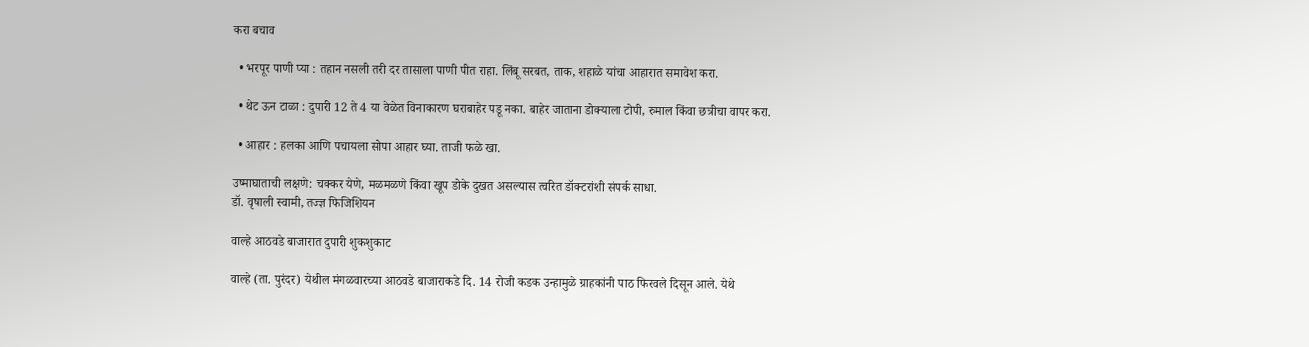करा बचाव

  • भरपूर पाणी प्या : तहान नसली तरी दर तासाला पाणी पीत राहा. लिंबू सरबत, ताक, शहाळे यांचा आहारात समावेश करा.

  • थेट ऊन टाळा : दुपारी 12 ते 4 या वेळेत विनाकारण घराबाहेर पडू नका. बाहेर जाताना डोक्याला टोपी, रुमाल किंवा छत्रीचा वापर करा.

  • आहार : हलका आणि पचायला सोपा आहार घ्या. ताजी फळे खा.

उष्माघाताची लक्षणे: चक्कर येणे, मळमळणे किंवा खूप डोके दुखत असल्यास त्वरित डॉक्टरांशी संपर्क साधा.
डॉ. वृषाली स्वामी, तज्ज्ञ फिजिशियन

वाल्हे आठवडे बाजारात दुपारी शुकशुकाट

वाल्हे (ता. पुरंदर) येथील मंगळवारच्या आठवडे बाजाराकडे दि. 14 रोजी कडक उन्हामुळे ग्राहकांनी पाठ फिरवले दिसून आले. येथे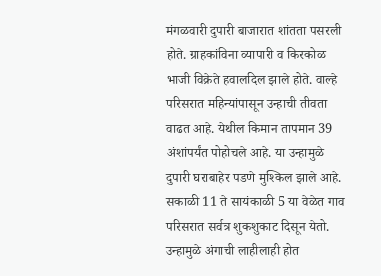मंगळवारी दुपारी बाजारात शांतता पसरली होते. ग्राहकांविना व्यापारी व किरकोळ भाजी विक्रेते हवालदिल झाले होते. वाल्हे परिसरात महिन्यांपासून उन्हाची तीवता वाढत आहे. येथील किमान तापमान 39 अंशांपर्यंत पोहोचले आहे. या उन्हामुळे दुपारी घराबाहेर पडणे मुश्किल झाले आहे. सकाळी 11 ते सायंकाळी 5 या वेळेत गाव परिसरात सर्वत्र शुकशुकाट दिसून येतो. उन्हामुळे अंगाची लाहीलाही होत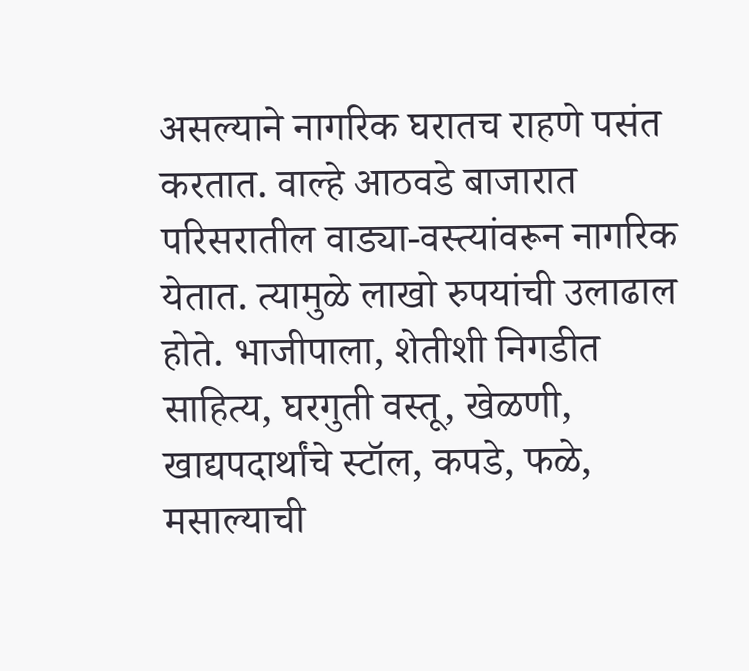असल्याने नागरिक घरातच राहणे पसंत करतात. वाल्हे आठवडे बाजारात परिसरातील वाड्या-वस्त्यांवरून नागरिक येतात. त्यामुळे लाखो रुपयांची उलाढाल होते. भाजीपाला, शेतीशी निगडीत साहित्य, घरगुती वस्तू, खेळणी, खाद्यपदार्थांचे स्टॉल, कपडे, फळे, मसाल्याची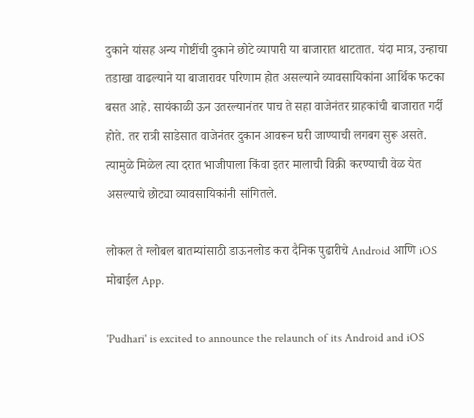दुकाने यांसह अन्य गोष्टींची दुकाने छोटे व्यापारी या बाजारात थाटतात. यंदा मात्र, उन्हाचा तडाखा वाढल्याने या बाजारावर परिणाम होत असल्याने व्यावसायिकांना आर्थिक फटका बसत आहे. सायंकाळी ऊन उतरल्यानंतर पाच ते सहा वाजेनंतर ग्राहकांची बाजारात गर्दी होते. तर रात्री साडेसात वाजेनंतर दुकान आवरून घरी जाण्याची लगबग सुरू असते. त्यामुळे मिळेल त्या दरात भाजीपाला किंवा इतर मालाची विक्री करण्याची वेळ येत असल्याचे छोट्या व्यावसायिकांनी सांगितले.

लोकल ते ग्लोबल बातम्यांसाठी डाऊनलोड करा दैनिक पुढारीचे Android आणि iOS मोबाईल App.

'Pudhari' is excited to announce the relaunch of its Android and iOS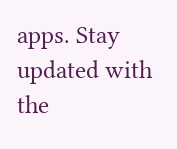apps. Stay updated with the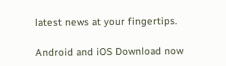latest news at your fingertips.

Android and iOS Download now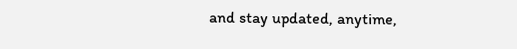and stay updated, anytime,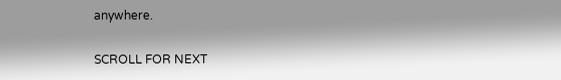anywhere.

SCROLL FOR NEXT